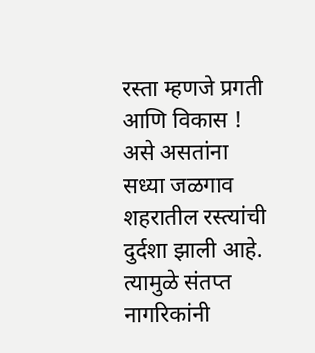रस्ता म्हणजे प्रगती आणि विकास ! असे असतांना सध्या जळगाव शहरातील रस्त्यांची दुर्दशा झाली आहे. त्यामुळे संतप्त नागरिकांनी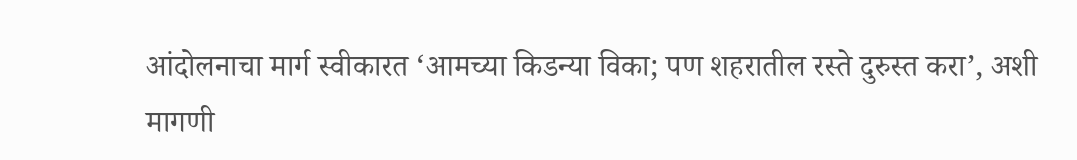आंदोलनाचा मार्ग स्वीकारत ‘आमच्या किडन्या विका; पण शहरातील रस्ते दुरुस्त करा’, अशी मागणी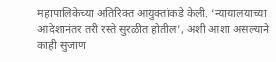महापालिकेच्या अतिरिक्त आयुक्तांकडे केली. ‘न्यायालयाच्या आदेशानंतर तरी रस्ते सुरळीत होतील’, अशी आशा असल्याने काही सुजाण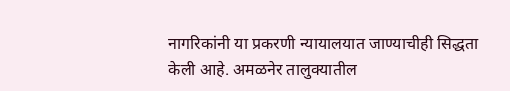नागरिकांनी या प्रकरणी न्यायालयात जाण्याचीही सिद्धता केली आहे. अमळनेर तालुक्यातील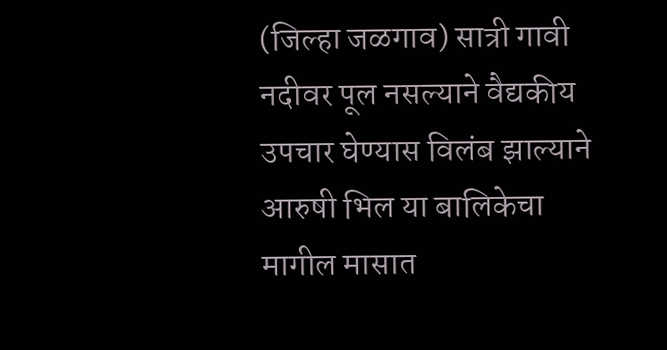(जिल्हा जळगाव) सात्री गावी नदीवर पूल नसल्याने वैद्यकीय उपचार घेण्यास विलंब झाल्याने आरुषी भिल या बालिकेचा मागील मासात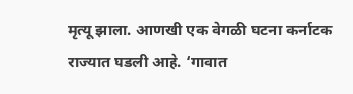मृत्यू झाला. आणखी एक वेगळी घटना कर्नाटक राज्यात घडली आहे. ‘गावात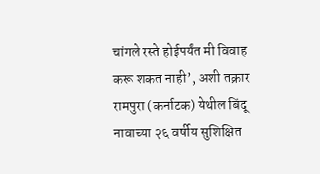चांगले रस्ते होईपर्यंत मी विवाह करू शकत नाही’, अशी तक्रार रामपुरा (कर्नाटक) येथील बिंदू नावाच्या २६ वर्षीय सुशिक्षित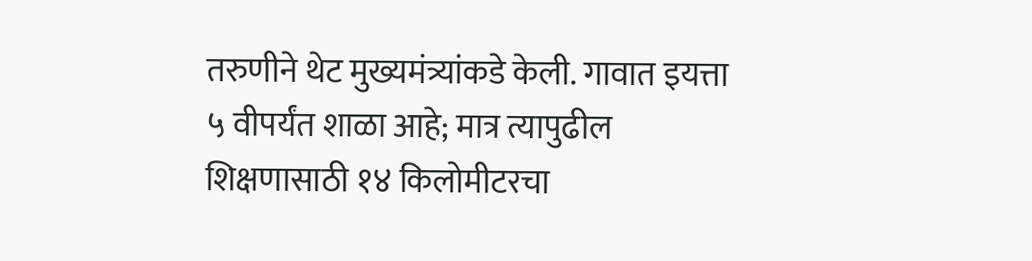तरुणीने थेट मुख्यमंत्र्यांकडे केली. गावात इयत्ता ५ वीपर्यंत शाळा आहे; मात्र त्यापुढील शिक्षणासाठी १४ किलोमीटरचा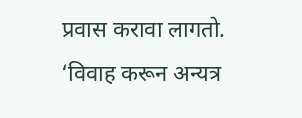प्रवास करावा लागतो. ‘विवाह करून अन्यत्र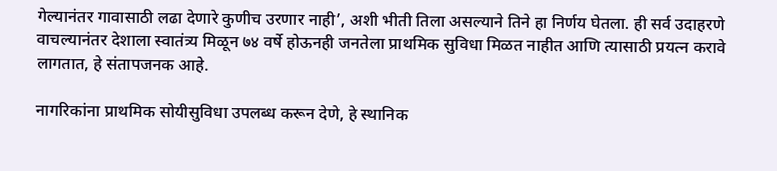गेल्यानंतर गावासाठी लढा देणारे कुणीच उरणार नाही’, अशी भीती तिला असल्याने तिने हा निर्णय घेतला. ही सर्व उदाहरणे वाचल्यानंतर देशाला स्वातंत्र्य मिळून ७४ वर्षे होऊनही जनतेला प्राथमिक सुविधा मिळत नाहीत आणि त्यासाठी प्रयत्न करावे लागतात, हे संतापजनक आहे.

नागरिकांना प्राथमिक सोयीसुविधा उपलब्ध करून देणे, हे स्थानिक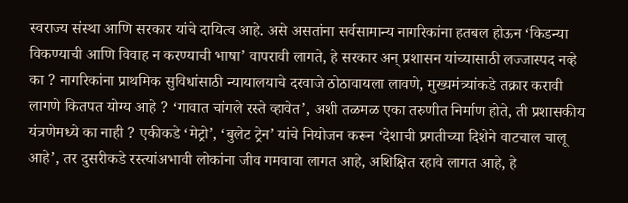स्वराज्य संस्था आणि सरकार यांचे दायित्व आहे. असे असतांना सर्वसामान्य नागरिकांना हतबल होऊन ‘किडन्या विकण्याची आणि विवाह न करण्याची भाषा’ वापरावी लागते, हे सरकार अन् प्रशासन यांच्यासाठी लज्जास्पद नव्हे का ? नागरिकांना प्राथमिक सुविधांसाठी न्यायालयाचे दरवाजे ठोठावायला लावणे, मुख्यमंत्र्यांकडे तक्रार करावी लागणे कितपत योग्य आहे ? ‘गावात चांगले रस्ते व्हावेत’, अशी तळमळ एका तरुणीत निर्माण होते, ती प्रशासकीय यंत्रणेमध्ये का नाही ? एकीकडे ‘मेट्रो’, ‘बुलेट ट्रेन’ यांचे नियोजन करून ‘देशाची प्रगतीच्या दिशेने वाटचाल चालू आहे’, तर दुसरीकडे रस्त्यांअभावी लोकांना जीव गमवावा लागत आहे, अशिक्षित रहावे लागत आहे, हे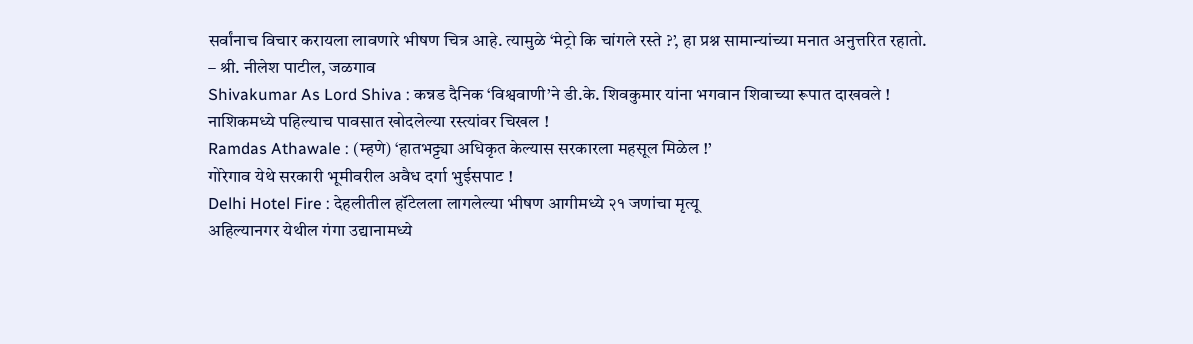सर्वांनाच विचार करायला लावणारे भीषण चित्र आहे. त्यामुळे ‘मेट्रो कि चांगले रस्ते ?’, हा प्रश्न सामान्यांच्या मनात अनुत्तरित रहातो.
– श्री. नीलेश पाटील, जळगाव
Shivakumar As Lord Shiva : कन्नड दैनिक ‘विश्ववाणी’ने डी.के. शिवकुमार यांना भगवान शिवाच्या रूपात दाखवले !
नाशिकमध्ये पहिल्याच पावसात खोदलेल्या रस्त्यांवर चिखल !
Ramdas Athawale : (म्हणे) ‘हातभट्ट्या अधिकृत केल्यास सरकारला महसूल मिळेल !’
गोरेगाव येथे सरकारी भूमीवरील अवैध दर्गा भुईसपाट !
Delhi Hotel Fire : देहलीतील हॉटेलला लागलेल्या भीषण आगीमध्ये २१ जणांचा मृत्यू
अहिल्यानगर येथील गंगा उद्यानामध्ये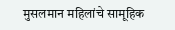मुसलमान महिलांचे सामूहिक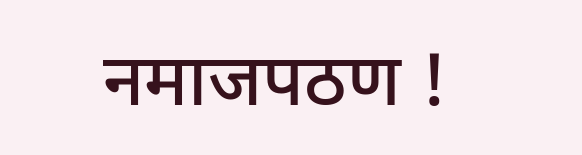नमाजपठण !